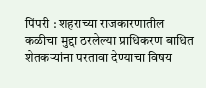पिंपरी : शहराच्या राजकारणातील कळीचा मुद्दा ठरलेल्या प्राधिकरण बाधित शेतकऱ्यांना परतावा देण्याचा विषय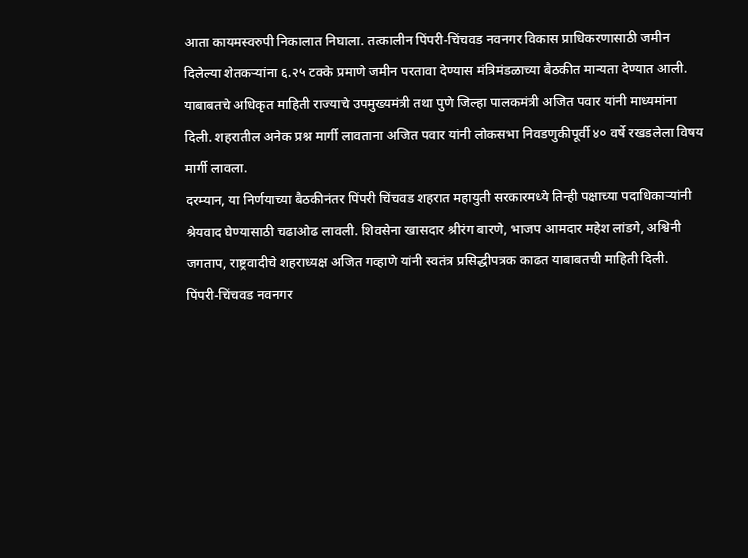आता कायमस्वरुपी निकालात निघाला. तत्कालीन पिंपरी-चिंचवड नवनगर विकास प्राधिकरणासाठी जमीन दिलेल्या शेतकऱ्यांना ६.२५ टक्के प्रमाणे जमीन परतावा देण्यास मंत्रिमंडळाच्या बैठकीत मान्यता देण्यात आली. याबाबतचे अधिकृत माहिती राज्याचे उपमुख्यमंत्री तथा पुणे जिल्हा पालकमंत्री अजित पवार यांनी माध्यमांना दिली. शहरातील अनेक प्रश्न मार्गी लावताना अजित पवार यांनी लोकसभा निवडणुकीपूर्वी ४० वर्षे रखडलेला विषय मार्गी लावला.
दरम्यान, या निर्णयाच्या बैठकीनंतर पिंपरी चिंचवड शहरात महायुती सरकारमध्ये तिन्ही पक्षाच्या पदाधिकाऱ्यांनी श्रेयवाद घेण्यासाठी चढाओढ लावली. शिवसेना खासदार श्रीरंग बारणे, भाजप आमदार महेश लांडगे, अश्विनी जगताप, राष्ट्रवादीचे शहराध्यक्ष अजित गव्हाणे यांनी स्वतंत्र प्रसिद्धीपत्रक काढत याबाबतची माहिती दिली.
पिंपरी-चिंचवड नवनगर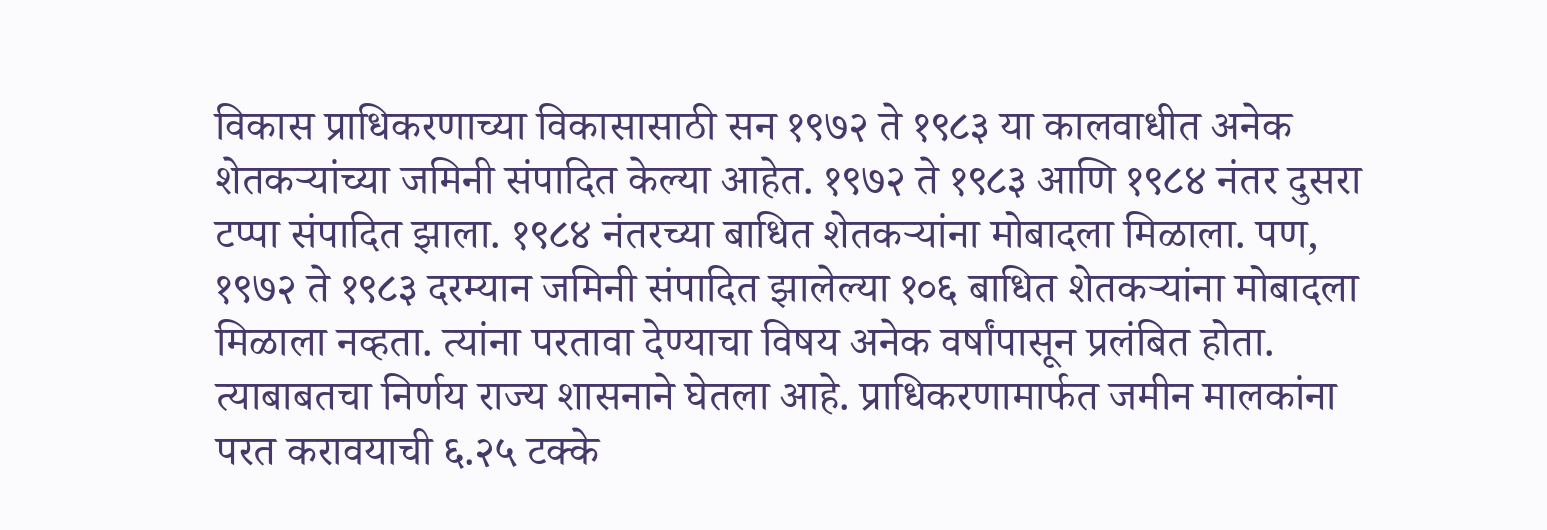विकास प्राधिकरणाच्या विकासासाठी सन १९७२ ते १९८३ या कालवाधीत अनेक शेतकऱ्यांच्या जमिनी संपादित केल्या आहेत. १९७२ ते १९८३ आणि १९८४ नंतर दुसरा टप्पा संपादित झाला. १९८४ नंतरच्या बाधित शेतकऱ्यांना मोबादला मिळाला. पण, १९७२ ते १९८३ दरम्यान जमिनी संपादित झालेल्या १०६ बाधित शेतकऱ्यांना मोबादला मिळाला नव्हता. त्यांना परतावा देण्याचा विषय अनेक वर्षांपासून प्रलंबित होता. त्याबाबतचा निर्णय राज्य शासनाने घेतला आहे. प्राधिकरणामार्फत जमीन मालकांना परत करावयाची ६.२५ टक्के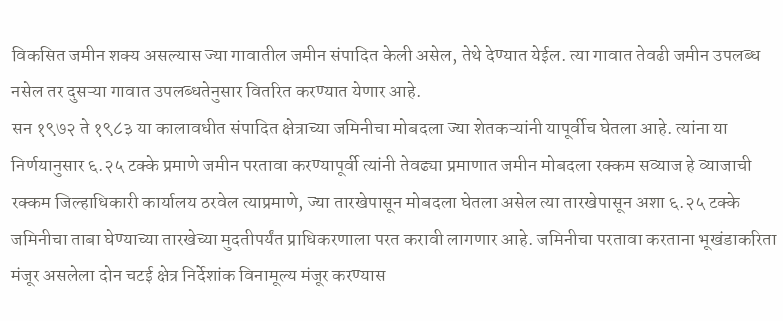विकसित जमीन शक्य असल्यास ज्या गावातील जमीन संपादित केली असेल, तेथे देण्यात येईल. त्या गावात तेवढी जमीन उपलब्ध नसेल तर दुसऱ्या गावात उपलब्धतेनुसार वितरित करण्यात येणार आहे.
सन १९७२ ते १९८३ या कालावधीत संपादित क्षेत्राच्या जमिनीचा मोबदला ज्या शेतकऱ्यांनी यापूर्वीच घेतला आहे. त्यांना या निर्णयानुसार ६.२५ टक्के प्रमाणे जमीन परतावा करण्यापूर्वी त्यांनी तेवढ्या प्रमाणात जमीन मोबदला रक्कम सव्याज हे व्याजाची रक्कम जिल्हाधिकारी कार्यालय ठरवेल त्याप्रमाणे, ज्या तारखेपासून मोबदला घेतला असेल त्या तारखेपासून अशा ६.२५ टक्के जमिनीचा ताबा घेण्याच्या तारखेच्या मुदतीपर्यंत प्राधिकरणाला परत करावी लागणार आहे. जमिनीचा परतावा करताना भूखंडाकरिता मंजूर असलेला दोन चटई क्षेत्र निर्देशांक विनामूल्य मंजूर करण्यास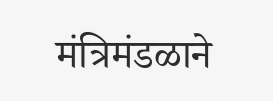मंत्रिमंडळाने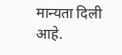मान्यता दिली आहे.